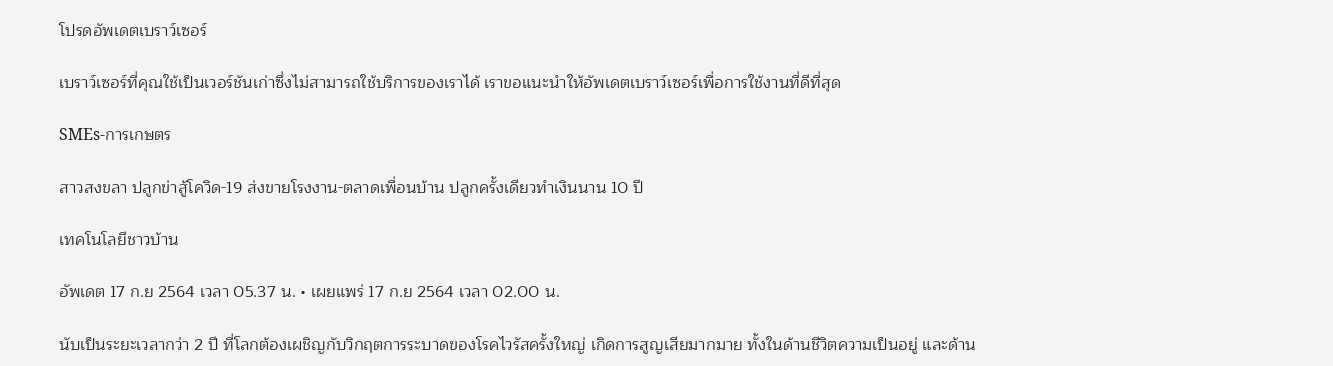โปรดอัพเดตเบราว์เซอร์

เบราว์เซอร์ที่คุณใช้เป็นเวอร์ชันเก่าซึ่งไม่สามารถใช้บริการของเราได้ เราขอแนะนำให้อัพเดตเบราว์เซอร์เพื่อการใช้งานที่ดีที่สุด

SMEs-การเกษตร

สาวสงขลา ปลูกข่าสู้โควิด-19 ส่งขายโรงงาน-ตลาดเพื่อนบ้าน ปลูกครั้งเดียวทำเงินนาน 10 ปี

เทคโนโลยีชาวบ้าน

อัพเดต 17 ก.ย 2564 เวลา 05.37 น. • เผยแพร่ 17 ก.ย 2564 เวลา 02.00 น.

นับเป็นระยะเวลากว่า 2 ปี ที่โลกต้องเผชิญกับวิกฤตการระบาดของโรคไวรัสครั้งใหญ่ เกิดการสูญเสียมากมาย ทั้งในด้านชีวิตความเป็นอยู่ และด้าน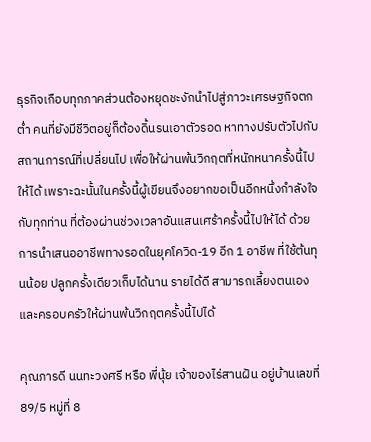ธุรกิจเกือบทุกภาคส่วนต้องหยุดชะงักนำไปสู่ภาวะเศรษฐกิจตกต่ำ คนที่ยังมีชีวิตอยู่ก็ต้องดิ้นรนเอาตัวรอด หาทางปรับตัวไปกับสถานการณ์ที่เปลี่ยนไป เพื่อให้ผ่านพ้นวิกฤตที่หนักหนาครั้งนี้ไปให้ได้ เพราะฉะนั้นในครั้งนี้ผู้เขียนจึงอยากขอเป็นอีกหนึ่งกำลังใจกับทุกท่าน ที่ต้องผ่านช่วงเวลาอันแสนเศร้าครั้งนี้ไปให้ได้ ด้วยการนำเสนออาชีพทางรอดในยุคโควิด-19 อีก 1 อาชีพ ที่ใช้ต้นทุนน้อย ปลูกครั้งเดียวเก็บได้นาน รายได้ดี สามารถเลี้ยงตนเองและครอบครัวให้ผ่านพ้นวิกฤตครั้งนี้ไปได้

คุณภารดี นนทะวงศรี หรือ พี่นุ้ย เจ้าของไร่สานฝัน อยู่บ้านเลขที่ 89/5 หมู่ที่ 8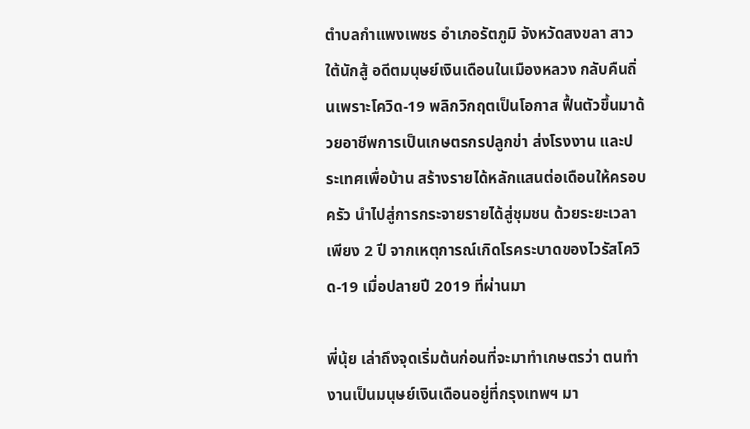ตำบลกำแพงเพชร อำเภอรัตภูมิ จังหวัดสงขลา สาวใต้นักสู้ อดีตมนุษย์เงินเดือนในเมืองหลวง กลับคืนถิ่นเพราะโควิด-19 พลิกวิกฤตเป็นโอกาส ฟื้นตัวขึ้นมาด้วยอาชีพการเป็นเกษตรกรปลูกข่า ส่งโรงงาน และประเทศเพื่อบ้าน สร้างรายได้หลักแสนต่อเดือนให้ครอบครัว นำไปสู่การกระจายรายได้สู่ชุมชน ด้วยระยะเวลาเพียง 2 ปี จากเหตุการณ์เกิดโรคระบาดของไวรัสโควิด-19 เมื่อปลายปี 2019 ที่ผ่านมา

พี่นุ้ย เล่าถึงจุดเริ่มต้นก่อนที่จะมาทำเกษตรว่า ตนทำงานเป็นมนุษย์เงินเดือนอยู่ที่กรุงเทพฯ มา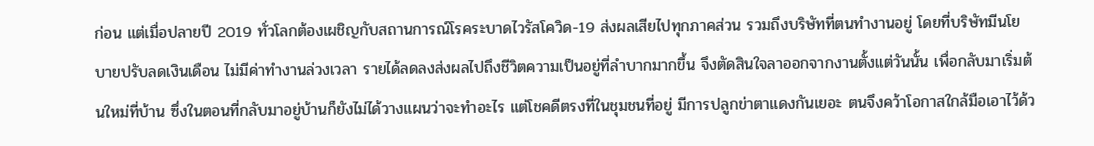ก่อน แต่เมื่อปลายปี 2019 ทั่วโลกต้องเผชิญกับสถานการณ์โรคระบาดไวรัสโควิด-19 ส่งผลเสียไปทุกภาคส่วน รวมถึงบริษัทที่ตนทำงานอยู่ โดยที่บริษัทมีนโยบายปรับลดเงินเดือน ไม่มีค่าทำงานล่วงเวลา รายได้ลดลงส่งผลไปถึงชีวิตความเป็นอยู่ที่ลำบากมากขึ้น จึงตัดสินใจลาออกจากงานตั้งแต่วันนั้น เพื่อกลับมาเริ่มต้นใหม่ที่บ้าน ซึ่งในตอนที่กลับมาอยู่บ้านก็ยังไม่ได้วางแผนว่าจะทำอะไร แต่โชคดีตรงที่ในชุมชนที่อยู่ มีการปลูกข่าตาแดงกันเยอะ ตนจึงคว้าโอกาสใกล้มือเอาไว้ด้ว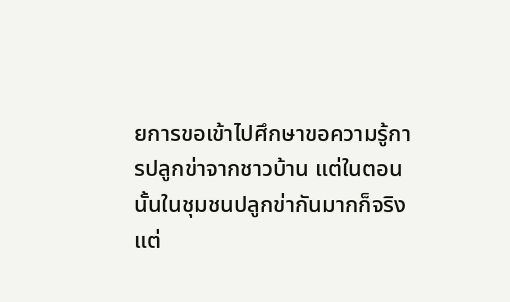ยการขอเข้าไปศึกษาขอความรู้การปลูกข่าจากชาวบ้าน แต่ในตอนนั้นในชุมชนปลูกข่ากันมากก็จริงแต่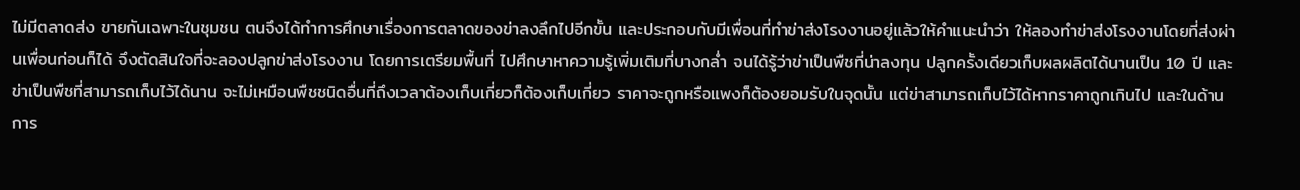ไม่มีตลาดส่ง ขายกันเฉพาะในชุมชน ตนจึงได้ทำการศึกษาเรื่องการตลาดของข่าลงลึกไปอีกขั้น และประกอบกับมีเพื่อนที่ทำข่าส่งโรงงานอยู่แล้วให้คำแนะนำว่า ให้ลองทำข่าส่งโรงงานโดยที่ส่งผ่านเพื่อนก่อนก็ได้ จึงตัดสินใจที่จะลองปลูกข่าส่งโรงงาน โดยการเตรียมพื้นที่ ไปศึกษาหาความรู้เพิ่มเติมที่บางกล่ำ จนได้รู้ว่าข่าเป็นพืชที่น่าลงทุน ปลูกครั้งเดียวเก็บผลผลิตได้นานเป็น 10 ปี และข่าเป็นพืชที่สามารถเก็บไว้ได้นาน จะไม่เหมือนพืชชนิดอื่นที่ถึงเวลาต้องเก็บเกี่ยวก็ต้องเก็บเกี่ยว ราคาจะถูกหรือแพงก็ต้องยอมรับในจุดนั้น แต่ข่าสามารถเก็บไว้ได้หากราคาถูกเกินไป และในด้านการ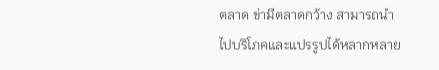ตลาด ข่ามีตลาดกว้าง สามารถนำไปบริโภคและแปรรูปได้หลากหลาย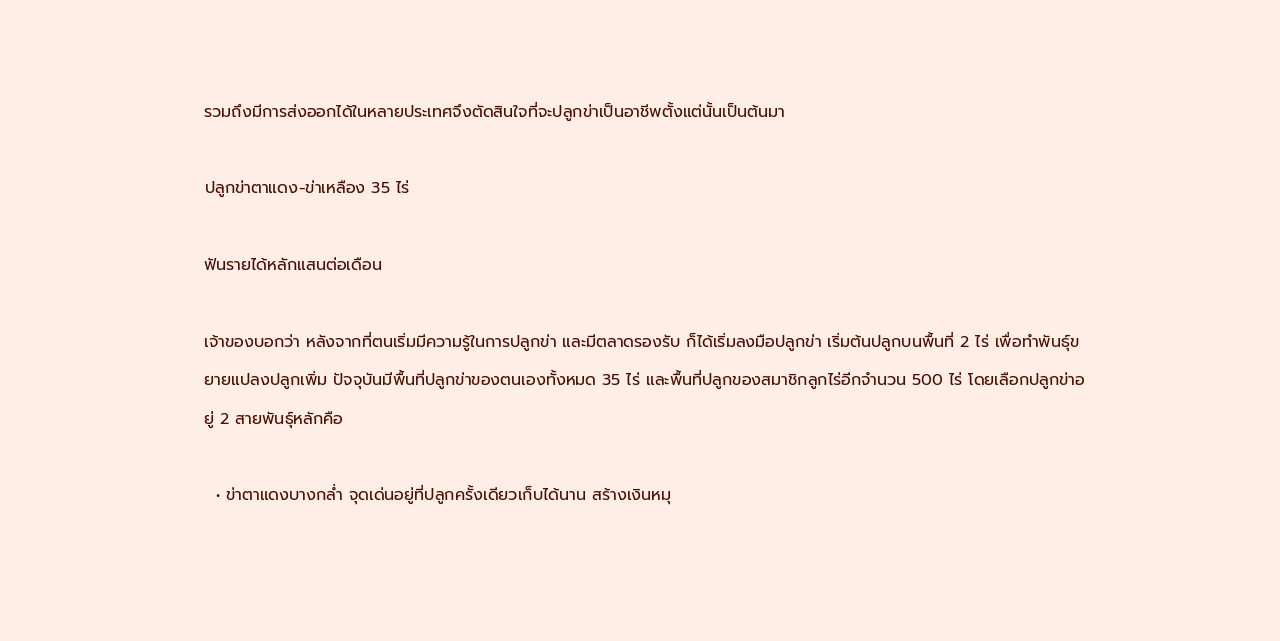รวมถึงมีการส่งออกได้ในหลายประเทศจึงตัดสินใจที่จะปลูกข่าเป็นอาชีพตั้งแต่นั้นเป็นต้นมา

ปลูกข่าตาแดง-ข่าเหลือง 35 ไร่

ฟันรายได้หลักแสนต่อเดือน

เจ้าของบอกว่า หลังจากที่ตนเริ่มมีความรู้ในการปลูกข่า และมีตลาดรองรับ ก็ได้เริ่มลงมือปลูกข่า เริ่มต้นปลูกบนพื้นที่ 2 ไร่ เพื่อทำพันธุ์ขยายแปลงปลูกเพิ่ม ปัจจุบันมีพื้นที่ปลูกข่าของตนเองทั้งหมด 35 ไร่ และพื้นที่ปลูกของสมาชิกลูกไร่อีกจำนวน 500 ไร่ โดยเลือกปลูกข่าอยู่ 2 สายพันธุ์หลักคือ

  • ข่าตาแดงบางกล่ำ จุดเด่นอยู่ที่ปลูกครั้งเดียวเก็บได้นาน สร้างเงินหมุ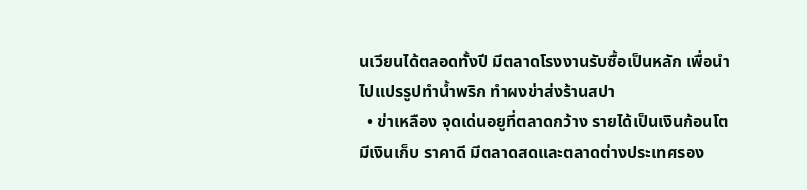นเวียนได้ตลอดทั้งปี มีตลาดโรงงานรับซื้อเป็นหลัก เพื่อนำไปแปรรูปทำน้ำพริก ทำผงข่าส่งร้านสปา
  • ข่าเหลือง จุดเด่นอยูที่ตลาดกว้าง รายได้เป็นเงินก้อนโต มีเงินเก็บ ราคาดี มีตลาดสดและตลาดต่างประเทศรอง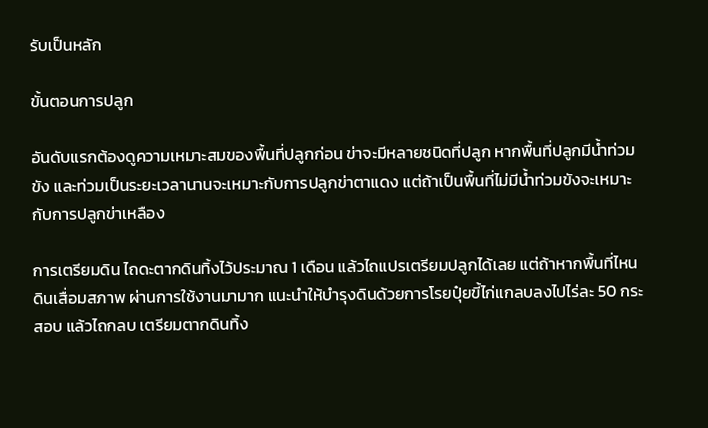รับเป็นหลัก

ขั้นตอนการปลูก

อันดับแรกต้องดูความเหมาะสมของพื้นที่ปลูกก่อน ข่าจะมีหลายชนิดที่ปลูก หากพื้นที่ปลูกมีน้ำท่วมขัง และท่วมเป็นระยะเวลานานจะเหมาะกับการปลูกข่าตาแดง แต่ถ้าเป็นพื้นที่ไม่มีน้ำท่วมขังจะเหมาะกับการปลูกข่าเหลือง

การเตรียมดิน ไถดะตากดินทิ้งไว้ประมาณ 1 เดือน แล้วไถแปรเตรียมปลูกได้เลย แต่ถ้าหากพื้นที่ไหนดินเสื่อมสภาพ ผ่านการใช้งานมามาก แนะนำให้บำรุงดินด้วยการโรยปุ๋ยขี้ไก่แกลบลงไปไร่ละ 50 กระสอบ แล้วไถกลบ เตรียมตากดินทิ้ง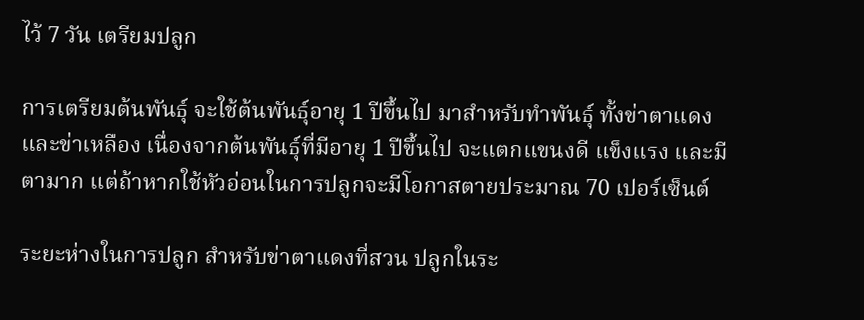ไว้ 7 วัน เตรียมปลูก

การเตรียมต้นพันธุ์ จะใช้ต้นพันธุ์อายุ 1 ปีขึ้นไป มาสำหรับทำพันธุ์ ทั้งข่าตาแดงและข่าเหลือง เนื่องจากต้นพันธุ์ที่มีอายุ 1 ปีขึ้นไป จะแตกแขนงดี แข็งแรง และมีตามาก แต่ถ้าหากใช้หัวอ่อนในการปลูกจะมีโอกาสตายประมาณ 70 เปอร์เซ็นต์

ระยะห่างในการปลูก สำหรับข่าตาแดงที่สวน ปลูกในระ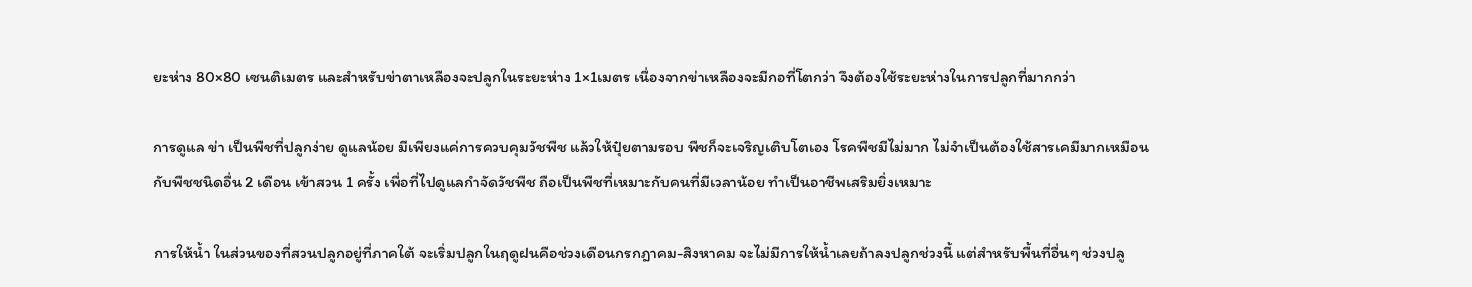ยะห่าง 80×80 เซนติเมตร และสำหรับข่าตาเหลืองจะปลูกในระยะห่าง 1×1เมตร เนื่องจากข่าเหลืองจะมีกอที่โตกว่า จึงต้องใช้ระยะห่างในการปลูกที่มากกว่า

การดูแล ข่า เป็นพืชที่ปลูกง่าย ดูแลน้อย มีเพียงแค่การควบคุมวัชพืช แล้วให้ปุ๋ยตามรอบ พืชก็จะเจริญเติบโตเอง โรคพืชมีไม่มาก ไม่จำเป็นต้องใช้สารเคมีมากเหมือนกับพืชชนิดอื่น 2 เดือน เข้าสวน 1 ครั้ง เพื่อที่ไปดูแลกำจัดวัชพืช ถือเป็นพืชที่เหมาะกับคนที่มีเวลาน้อย ทำเป็นอาชีพเสริมยิ่งเหมาะ

การให้น้ำ ในส่วนของที่สวนปลูกอยู่ที่ภาคใต้ จะเริ่มปลูกในฤดูฝนคือช่วงเดือนกรกฎาคม-สิงหาคม จะไม่มีการให้น้ำเลยถ้าลงปลูกช่วงนี้ แต่สำหรับพื้นที่อื่นๆ ช่วงปลู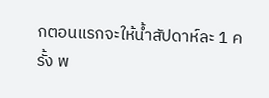กตอนแรกจะให้น้ำสัปดาห์ละ 1 ครั้ง พ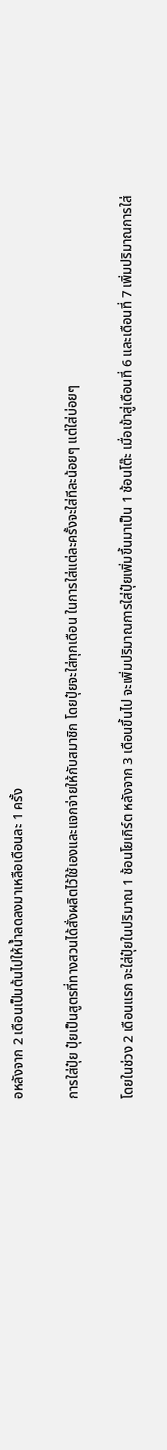อหลังจาก 2 เดือนเป็นต้นไปให้น้ำลดลงมาเหลือเดือนละ 1 ครั้ง

การใส่ปุ๋ย ปุ๋ยเป็นสูตรที่ทางสวนได้สั่งผลิตไว้ใช้เองและแจกจ่ายให้กับสมาชิก โดยปุ๋ยจะใส่ทุกเดือน ในการใส่แต่ละครั้งจะใส่ทีละน้อยๆ แต่ใส่บ่อยๆ

โดยในช่วง 2 เดือนแรก จะใส่ปุ๋ยในปริมาณ 1 ช้อนโยเกิร์ต หลังจาก 3 เดือนขึ้นไป จะเพิ่มปริมาณการใส่ปุ๋ยเพิ่มขึ้นมาเป็น 1 ช้อนโต๊ะ เมื่อเข้าสู่เดือนที่ 6 และเดือนที่ 7 เพิ่มปริมาณการใส่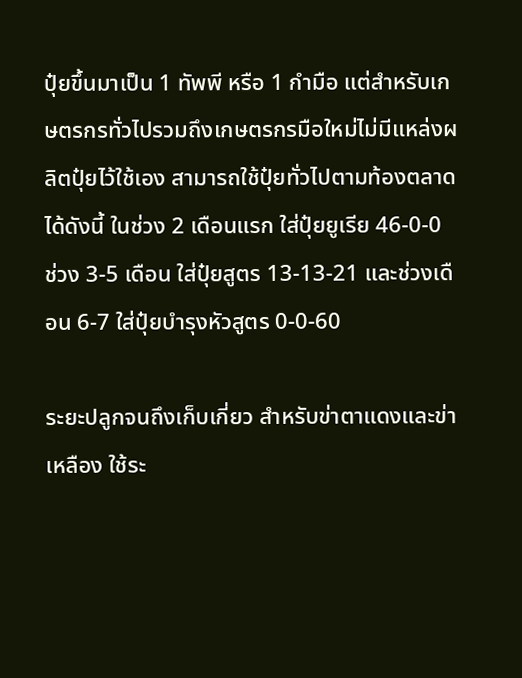ปุ๋ยขึ้นมาเป็น 1 ทัพพี หรือ 1 กำมือ แต่สำหรับเกษตรกรทั่วไปรวมถึงเกษตรกรมือใหม่ไม่มีแหล่งผลิตปุ๋ยไว้ใช้เอง สามารถใช้ปุ๋ยทั่วไปตามท้องตลาดได้ดังนี้ ในช่วง 2 เดือนแรก ใส่ปุ๋ยยูเรีย 46-0-0 ช่วง 3-5 เดือน ใส่ปุ๋ยสูตร 13-13-21 และช่วงเดือน 6-7 ใส่ปุ๋ยบำรุงหัวสูตร 0-0-60

ระยะปลูกจนถึงเก็บเกี่ยว สำหรับข่าตาแดงและข่าเหลือง ใช้ระ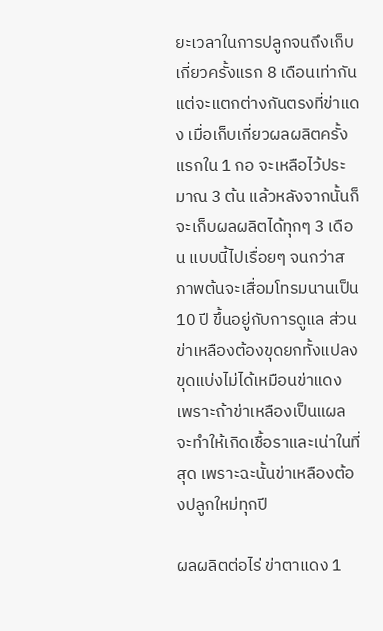ยะเวลาในการปลูกจนถึงเก็บเกี่ยวครั้งแรก 8 เดือนเท่ากัน แต่จะแตกต่างกันตรงที่ข่าแดง เมื่อเก็บเกี่ยวผลผลิตครั้งแรกใน 1 กอ จะเหลือไว้ประมาณ 3 ต้น แล้วหลังจากนั้นก็จะเก็บผลผลิตได้ทุกๆ 3 เดือน แบบนี้ไปเรื่อยๆ จนกว่าสภาพต้นจะเสื่อมโทรมนานเป็น 10 ปี ขึ้นอยู่กับการดูแล ส่วนข่าเหลืองต้องขุดยกทั้งแปลง ขุดแบ่งไม่ได้เหมือนข่าแดง เพราะถ้าข่าเหลืองเป็นแผลจะทำให้เกิดเชื้อราและเน่าในที่สุด เพราะฉะนั้นข่าเหลืองต้องปลูกใหม่ทุกปี

ผลผลิตต่อไร่ ข่าตาแดง 1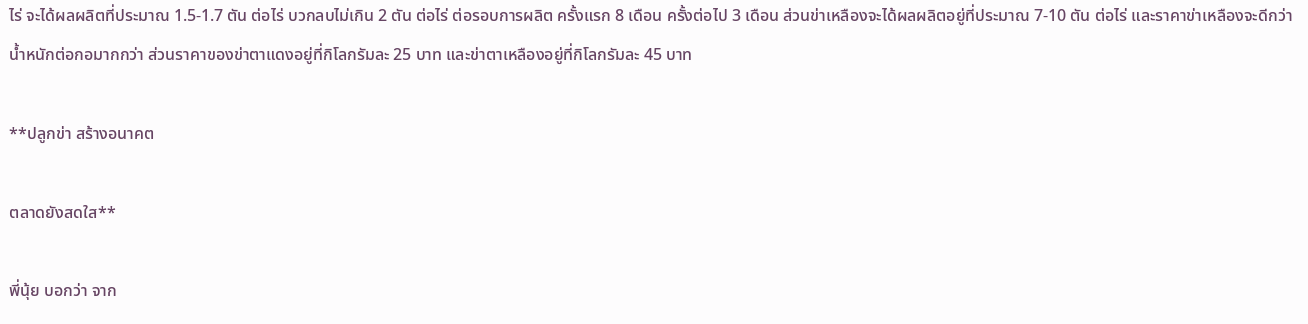ไร่ จะได้ผลผลิตที่ประมาณ 1.5-1.7 ตัน ต่อไร่ บวกลบไม่เกิน 2 ตัน ต่อไร่ ต่อรอบการผลิต ครั้งแรก 8 เดือน ครั้งต่อไป 3 เดือน ส่วนข่าเหลืองจะได้ผลผลิตอยู่ที่ประมาณ 7-10 ตัน ต่อไร่ และราคาข่าเหลืองจะดีกว่า น้ำหนักต่อกอมากกว่า ส่วนราคาของข่าตาแดงอยู่ที่กิโลกรัมละ 25 บาท และข่าตาเหลืองอยู่ที่กิโลกรัมละ 45 บาท

**ปลูกข่า สร้างอนาคต

ตลาดยังสดใส**

พี่นุ้ย บอกว่า จาก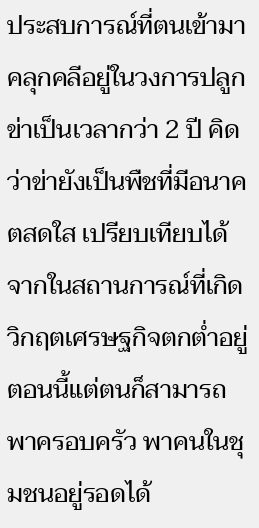ประสบการณ์ที่ตนเข้ามาคลุกคลีอยู่ในวงการปลูกข่าเป็นเวลากว่า 2 ปี คิดว่าข่ายังเป็นพืชที่มีอนาคตสดใส เปรียบเทียบได้จากในสถานการณ์ที่เกิดวิกฤตเศรษฐกิจตกต่ำอยู่ตอนนี้แต่ตนก็สามารถพาครอบครัว พาคนในชุมชนอยู่รอดได้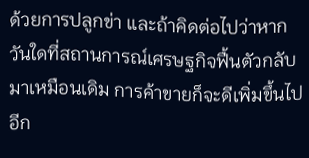ด้วยการปลูกข่า และถ้าคิดต่อไปว่าหากวันใดที่สถานการณ์เศรษฐกิจฟื้นตัวกลับมาเหมือนเดิม การค้าขายก็จะดีเพิ่มขึ้นไปอีก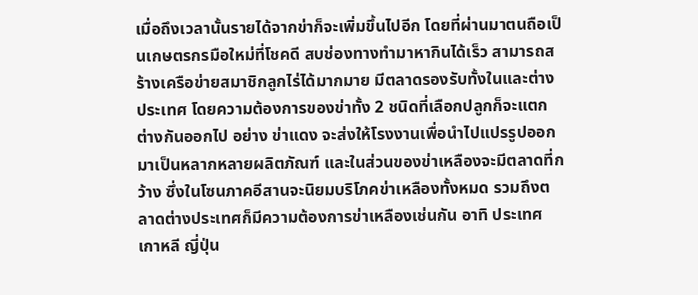เมื่อถึงเวลานั้นรายได้จากข่าก็จะเพิ่มขึ้นไปอีก โดยที่ผ่านมาตนถือเป็นเกษตรกรมือใหม่ที่โชคดี สบช่องทางทำมาหากินได้เร็ว สามารถสร้างเครือข่ายสมาชิกลูกไร่ได้มากมาย มีตลาดรองรับทั้งในและต่างประเทศ โดยความต้องการของข่าทั้ง 2 ชนิดที่เลือกปลูกก็จะแตกต่างกันออกไป อย่าง ข่าแดง จะส่งให้โรงงานเพื่อนำไปแปรรูปออกมาเป็นหลากหลายผลิตภัณฑ์ และในส่วนของข่าเหลืองจะมีตลาดที่กว้าง ซึ่งในโซนภาคอีสานจะนิยมบริโภคข่าเหลืองทั้งหมด รวมถึงตลาดต่างประเทศก็มีความต้องการข่าเหลืองเช่นกัน อาทิ ประเทศเกาหลี ญี่ปุ่น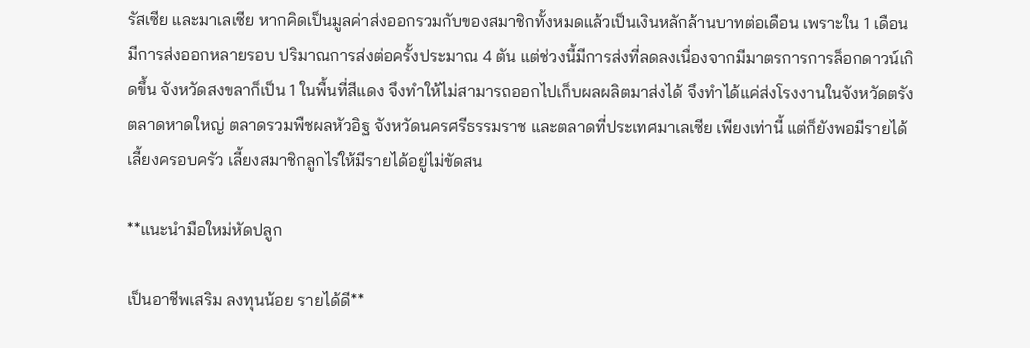รัสเซีย และมาเลเซีย หากคิดเป็นมูลค่าส่งออกรวมกับของสมาชิกทั้งหมดแล้วเป็นเงินหลักล้านบาทต่อเดือน เพราะใน 1 เดือน มีการส่งออกหลายรอบ ปริมาณการส่งต่อครั้งประมาณ 4 ตัน แต่ช่วงนี้มีการส่งที่ลดลงเนื่องจากมีมาตรการการล็อกดาวน์เกิดขึ้น จังหวัดสงขลาก็เป็น 1 ในพื้นที่สีแดง จึงทำให้ไม่สามารถออกไปเก็บผลผลิตมาส่งได้ จึงทำได้แค่ส่งโรงงานในจังหวัดตรัง ตลาดหาดใหญ่ ตลาดรวมพืชผลหัวอิฐ จังหวัดนครศรีธรรมราช และตลาดที่ประเทศมาเลเซีย เพียงเท่านี้ แต่ก็ยังพอมีรายได้เลี้ยงครอบครัว เลี้ยงสมาชิกลูกไร่ให้มีรายได้อยู่ไม่ขัดสน

**แนะนำมือใหม่หัดปลูก

เป็นอาชีพเสริม ลงทุนน้อย รายได้ดี**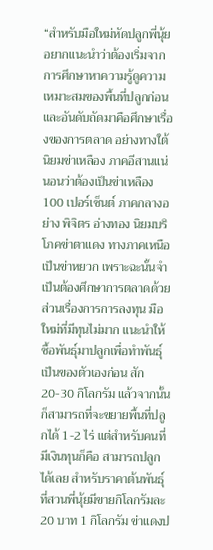“สำหรับมือใหม่หัดปลูกพี่นุ้ยอยากแนะนำว่าต้องเริ่มจากการศึกษาหาความรู้ดูความเหมาะสมของพื้นที่ปลูกก่อน และอันดับถัดมาคือศึกษาเรื่องของการตลาด อย่างทางใต้นิยมข่าเหลือง ภาคอีสานแน่นอนว่าต้องเป็นข่าเหลือง 100 เปอร์เซ็นต์ ภาคกลางอย่าง พิจิตร อ่างทอง นิยมบริโภคข่าตาแดง ทางภาคเหนือเป็นข่าหยวก เพราะฉะนั้นจำเป็นต้องศึกษาการตลาดด้วย ส่วนเรื่องการการลงทุน มือใหม่ที่มีทุนไม่มาก แนะนำให้ซื้อพันธุ์มาปลูกเพื่อทำพันธุ์เป็นของตัวเองก่อน สัก 20-30 กิโลกรัม แล้วจากนั้นก็สามารถที่จะขยายพื้นที่ปลูกได้ 1-2 ไร่ แต่สำหรับคนที่มีเงินทุนก็คือ สามารถปลูกได้เลย สำหรับราคาต้นพันธุ์ที่สวนพี่นุ้ยมีขายกิโลกรัมละ 20 บาท 1 กิโลกรัม ข่าแดงป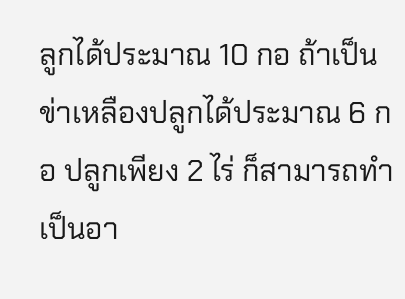ลูกได้ประมาณ 10 กอ ถ้าเป็นข่าเหลืองปลูกได้ประมาณ 6 กอ ปลูกเพียง 2 ไร่ ก็สามารถทำเป็นอา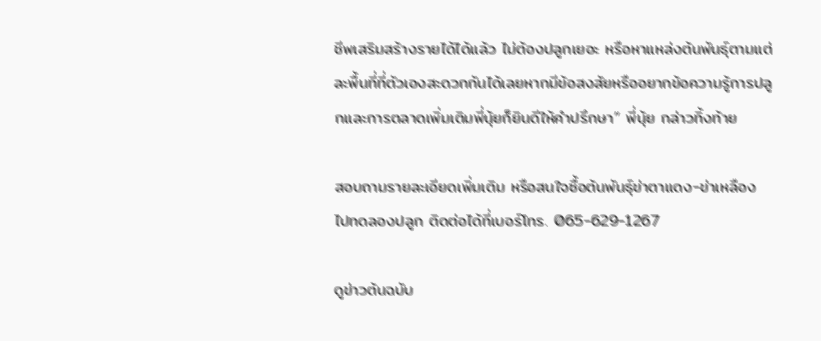ชีพเสริมสร้างรายได้ได้แล้ว ไม่ต้องปลูกเยอะ หรือหาแหล่งต้นพันธุ์ตามแต่ละพื้นที่ที่ตัวเองสะดวกกันได้เลยหากมีข้อสงสัยหรืออยากข้อความรู้การปลูกและการตลาดเพิ่มเติมพี่นุ้ยก็ยินดีให้คำปรึกษา” พี่นุ้ย กล่าวทิ้งท้าย

สอบถามรายละเอียดเพิ่มเติม หรือสนใจซื้อต้นพันธุ์ข่าตาแดง-ข่าเหลือง ไปทดลองปลูก ติดต่อได้ที่เบอร์โทร. 065-629-1267

ดูข่าวต้นฉบับ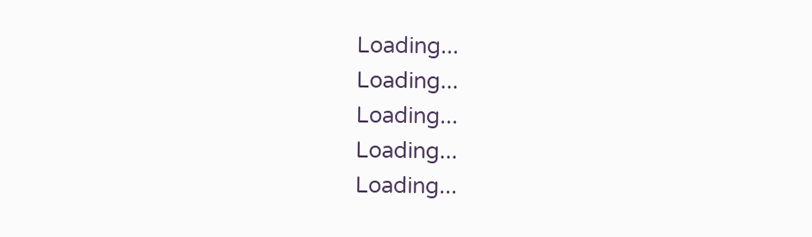Loading...
Loading...
Loading...
Loading...
Loading...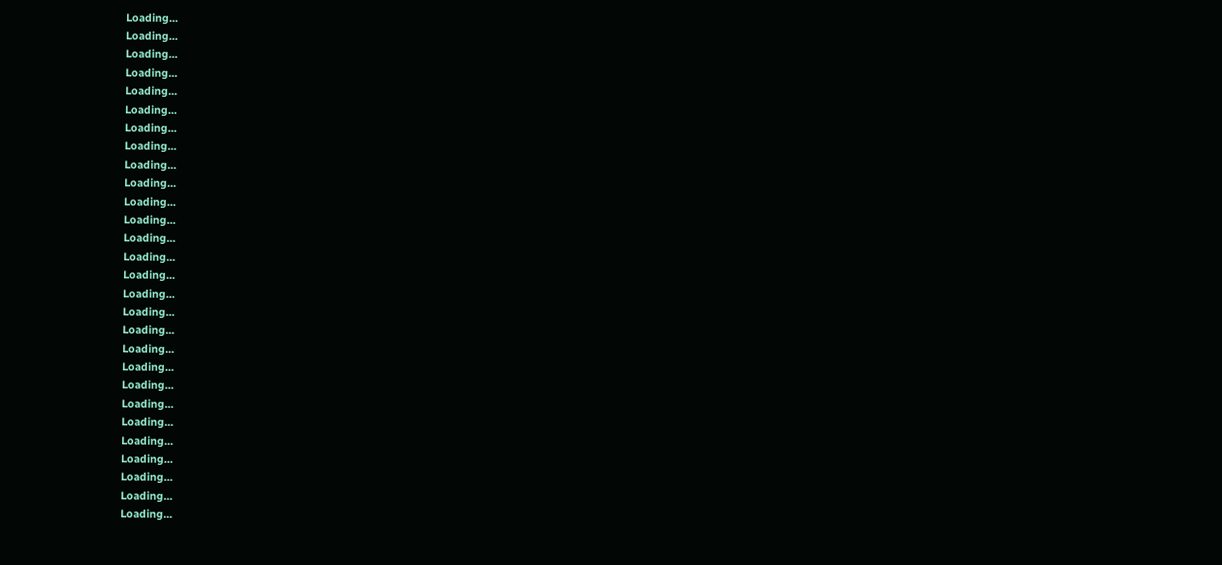Loading...
Loading...
Loading...
Loading...
Loading...
Loading...
Loading...
Loading...
Loading...
Loading...
Loading...
Loading...
Loading...
Loading...
Loading...
Loading...
Loading...
Loading...
Loading...
Loading...
Loading...
Loading...
Loading...
Loading...
Loading...
Loading...
Loading...
Loading...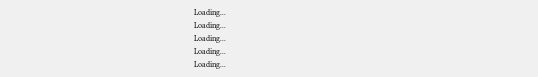Loading...
Loading...
Loading...
Loading...
Loading...